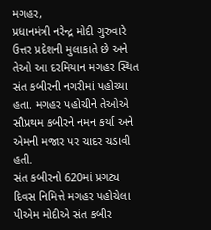મગહર,
પ્રધાનમંત્રી નરેન્દ્ર મોદી ગુરુવારે ઉત્તર પ્રદેશની મુલાકાતે છે અને તેઓ આ દરમિયાન મગહર સ્થિત સંત કબીરની નગરીમાં પહોચ્યા હતા. મગહર પહોચીને તેઓએ સૌપ્રથમ કબીરને નમન કર્યા અને એમની મજાર પર ચાદર ચડાવી હતી.
સંત કબીરનો 620માં પ્રગટ્ય દિવસ નિમિત્તે મગહર પહોચેલા પીએમ મોદીએ સંત કબીર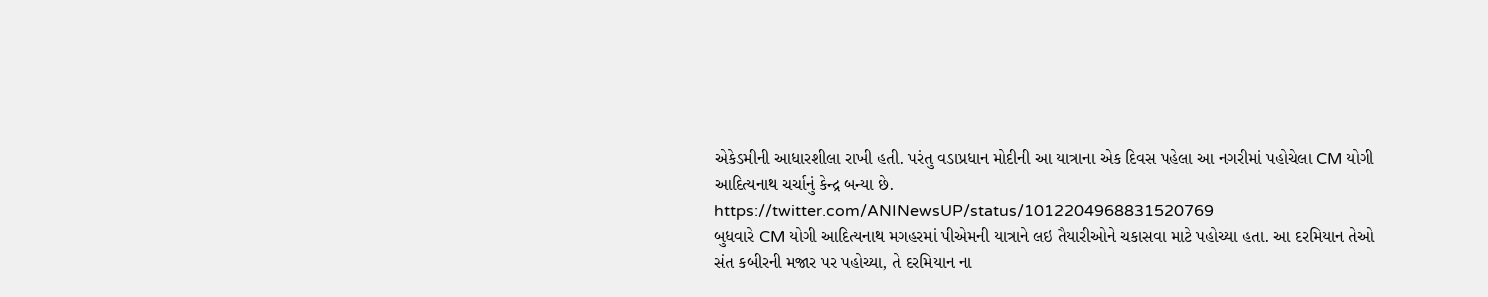એકેડમીની આધારશીલા રાખી હતી. પરંતુ વડાપ્રધાન મોદીની આ યાત્રાના એક દિવસ પહેલા આ નગરીમાં પહોચેલા CM યોગી આદિત્યનાથ ચર્ચાનું કેન્દ્ર બન્યા છે.
https://twitter.com/ANINewsUP/status/1012204968831520769
બુધવારે CM યોગી આદિત્યનાથ મગહરમાં પીએમની યાત્રાને લઇ તૈયારીઓને ચકાસવા માટે પહોચ્યા હતા. આ દરમિયાન તેઓ સંત કબીરની મજાર પર પહોચ્યા, તે દરમિયાન ના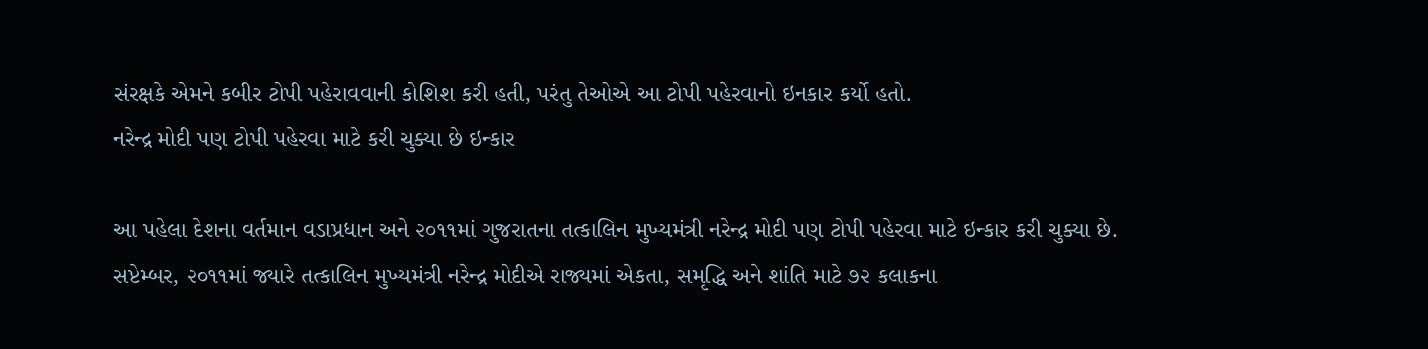સંરક્ષકે એમને કબીર ટોપી પહેરાવવાની કોશિશ કરી હતી, પરંતુ તેઓએ આ ટોપી પહેરવાનો ઇનકાર કર્યો હતો.
નરેન્દ્ર મોદી પણ ટોપી પહેરવા માટે કરી ચુક્યા છે ઇન્કાર

આ પહેલા દેશના વર્તમાન વડાપ્રધાન અને ૨૦૧૧માં ગુજરાતના તત્કાલિન મુખ્યમંત્રી નરેન્દ્ર મોદી પણ ટોપી પહેરવા માટે ઇન્કાર કરી ચુક્યા છે.
સપ્ટેમ્બર, ૨૦૧૧માં જ્યારે તત્કાલિન મુખ્યમંત્રી નરેન્દ્ર મોદીએ રાજ્યમાં એકતા, સમૃદ્ધિ અને શાંતિ માટે ૭૨ કલાકના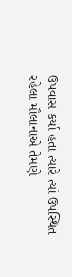ઉપવાસ કર્યા હતા ત્યારે ત્યાં ઉપસ્થિત રહેલા મૌલાનાએ તેમણે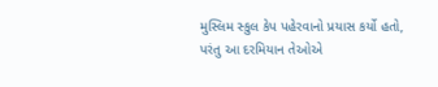મુસ્લિમ સ્કુલ કેપ પહેરવાનો પ્રયાસ કર્યો હતો, પરંતુ આ દરમિયાન તેઓએ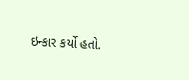ઇન્કાર કર્યો હતો.